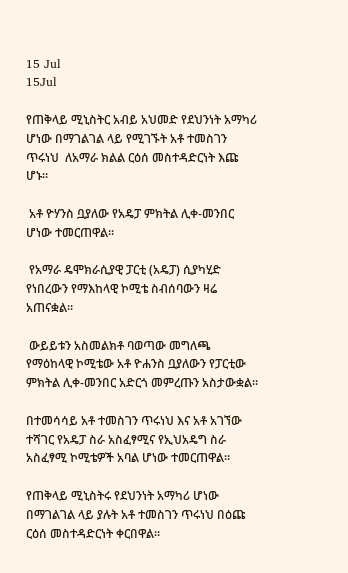15 Jul
15Jul

የጠቅላይ ሚኒስትር አብይ አህመድ የደህንነት አማካሪ ሆነው በማገልገል ላይ የሚገኙት አቶ ተመስገን ጥሩነህ  ለአማራ ክልል ርዕሰ መስተዳድርነት እጩ ሆኑ።

 አቶ ዮሃንስ ቧያለው የአዴፓ ምክትል ሊቀ-መንበር ሆነው ተመርጠዋል።

 የአማራ ዴሞክራሲያዊ ፓርቲ (አዴፓ) ሲያካሂድ የነበረውን የማእከላዊ ኮሚቴ ስብሰባውን ዛሬ አጠናቋል።

 ውይይቱን አስመልክቶ ባወጣው መግለጫ የማዕከላዊ ኮሚቴው አቶ ዮሐንስ ቧያለውን የፓርቲው ምክትል ሊቀ-መንበር አድርጎ መምረጡን አስታውቋል።

በተመሳሳይ አቶ ተመስገን ጥሩነህ እና አቶ አገኘው ተሻገር የአዴፓ ስራ አስፈፃሚና የኢህአዴግ ስራ አስፈፃሚ ኮሚቴዎች አባል ሆነው ተመርጠዋል።

የጠቅላይ ሚኒስትሩ የደህንነት አማካሪ ሆነው በማገልገል ላይ ያሉት አቶ ተመስገን ጥሩነህ በዕጩ ርዕሰ መስተዳድርነት ቀርበዋል።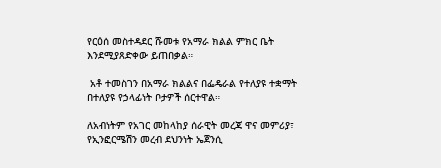የርዕሰ መስተዳደር ሹመቱ የአማራ ክልል ምክር ቤት እንደሚያጸድቀው ይጠበቃል።

 አቶ ተመስገን በአማራ ክልልና በፌዴራል የተለያዩ ተቋማት በተለያዩ የኃላፊነት ቦታዎች ሰርተዋል።

ለአብነትም የአገር መከላከያ ሰራዊት መረጃ ዋና መምሪያ፣ የኢንፎርሜሽን መረብ ደህንነት ኤጀንሲ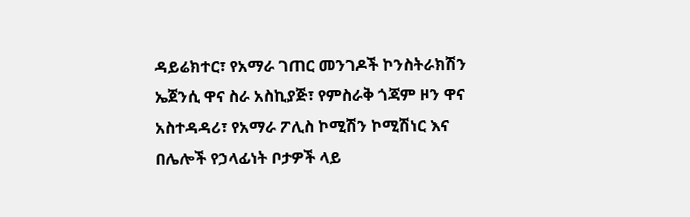ዳይሬክተር፣ የአማራ ገጠር መንገዶች ኮንስትራክሽን ኤጀንሲ ዋና ስራ አስኪያጅ፣ የምስራቅ ጎጃም ዞን ዋና አስተዳዳሪ፣ የአማራ ፖሊስ ኮሚሽን ኮሚሽነር እና በሌሎች የኃላፊነት ቦታዎች ላይ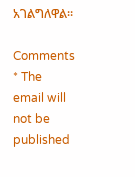አገልግለዋል።

Comments
* The email will not be published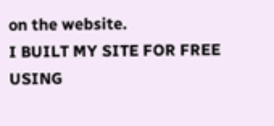on the website.
I BUILT MY SITE FOR FREE USING